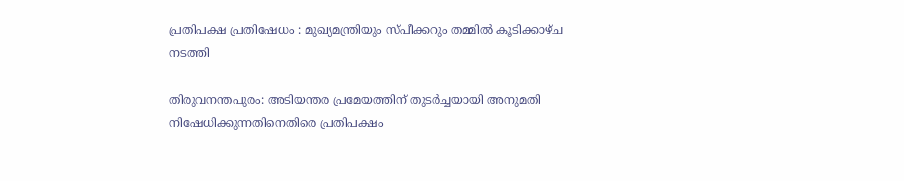പ്രതിപക്ഷ പ്രതിഷേധം : മുഖ്യമന്ത്രിയും സ്പീക്കറും തമ്മില്‍ കൂടിക്കാഴ്ച നടത്തി

തിരുവനന്തപുരം: അടിയന്തര പ്രമേയത്തിന് തുടര്‍ച്ചയായി അനുമതി നിഷേധിക്കുന്നതിനെതിരെ പ്രതിപക്ഷം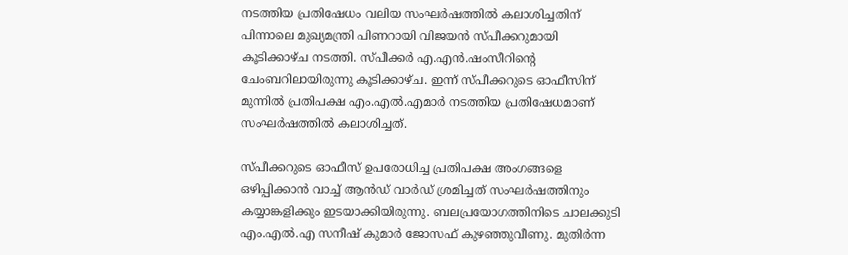നടത്തിയ പ്രതിഷേധം വലിയ സംഘര്‍ഷത്തില്‍ കലാശിച്ചതിന് പിന്നാലെ മുഖ്യമന്ത്രി പിണറായി വിജയന്‍ സ്പീക്കറുമായി കൂടിക്കാഴ്ച നടത്തി. സ്പീക്കര്‍ എ.എന്‍.ഷംസീറിന്റെ ചേംബറിലായിരുന്നു കൂടിക്കാഴ്ച. ഇന്ന് സ്പീക്കറുടെ ഓഫീസിന് മുന്നില്‍ പ്രതിപക്ഷ എം.എല്‍.എമാര്‍ നടത്തിയ പ്രതിഷേധമാണ് സംഘര്‍ഷത്തില്‍ കലാശിച്ചത്.

സ്പീക്കറുടെ ഓഫീസ് ഉപരോധിച്ച പ്രതിപക്ഷ അംഗങ്ങളെ ഒഴിപ്പിക്കാന്‍ വാച്ച് ആന്‍ഡ് വാര്‍ഡ് ശ്രമിച്ചത് സംഘര്‍ഷത്തിനും കയ്യാങ്കളിക്കും ഇടയാക്കിയിരുന്നു. ബലപ്രയോഗത്തിനിടെ ചാലക്കുടി എം.എല്‍.എ സനീഷ് കുമാര്‍ ജോസഫ് കുഴഞ്ഞുവീണു. മുതിര്‍ന്ന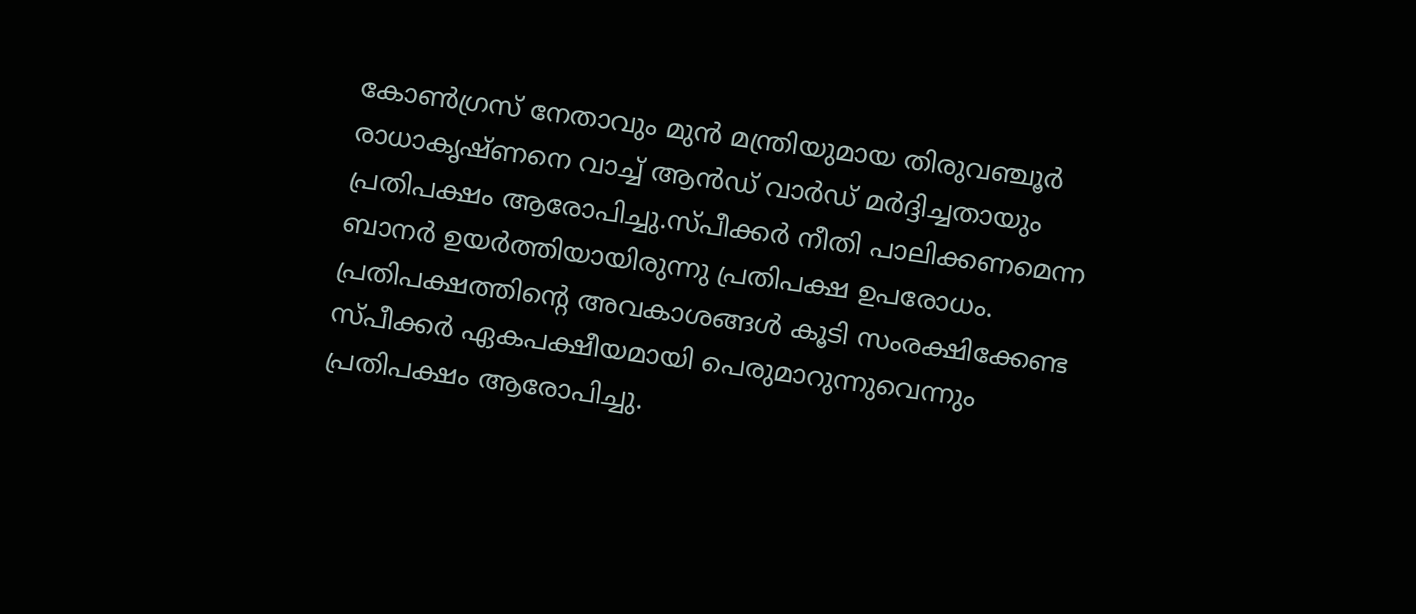കോണ്‍ഗ്രസ് നേതാവും മുന്‍ മന്ത്രിയുമായ തിരുവഞ്ചൂര്‍ രാധാകൃഷ്ണനെ വാച്ച് ആന്‍ഡ് വാര്‍ഡ് മര്‍ദ്ദിച്ചതായും പ്രതിപക്ഷം ആരോപിച്ചു.സ്പീക്കര്‍ നീതി പാലിക്കണമെന്ന ബാനര്‍ ഉയര്‍ത്തിയായിരുന്നു പ്രതിപക്ഷ ഉപരോധം. പ്രതിപക്ഷത്തിന്റെ അവകാശങ്ങള്‍ കൂടി സംരക്ഷിക്കേണ്ട സ്പീക്കര്‍ ഏകപക്ഷീയമായി പെരുമാറുന്നുവെന്നും പ്രതിപക്ഷം ആരോപിച്ചു.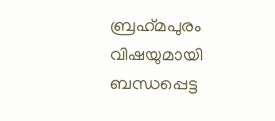ബ്രഹ്‌മപുരം വിഷയുമായി ബന്ധപ്പെട്ട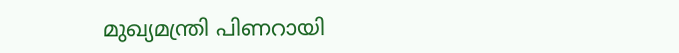മുഖ്യമന്ത്രി പിണറായി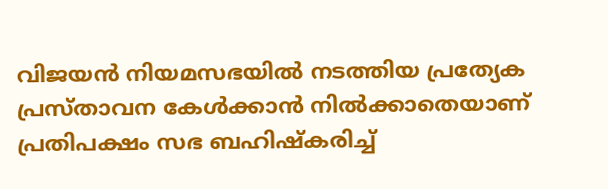വിജയന്‍ നിയമസഭയില്‍ നടത്തിയ പ്രത്യേക പ്രസ്താവന കേള്‍ക്കാന്‍ നില്‍ക്കാതെയാണ് പ്രതിപക്ഷം സഭ ബഹിഷ്‌കരിച്ച്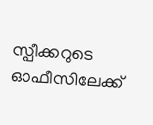സ്പീക്കറുടെ ഓഫീസിലേക്ക്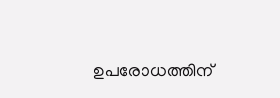ഉപരോധത്തിന്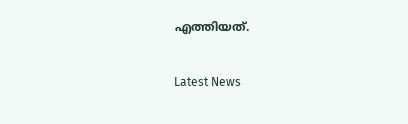എത്തിയത്.

Latest News